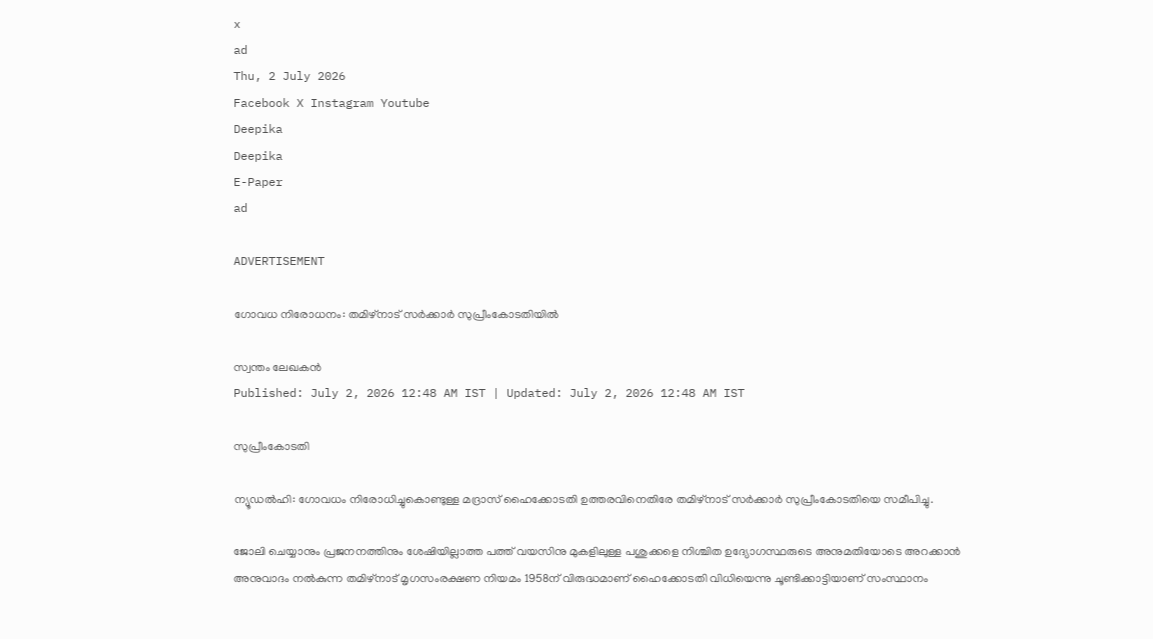x
ad
Thu, 2 July 2026
Facebook X Instagram Youtube
Deepika
Deepika
E-Paper
ad

ADVERTISEMENT

ഗോവധ നിരോധനം: തമിഴ്നാട് സർക്കാർ സുപ്രീംകോടതിയിൽ

സ്വന്തം ലേഖകൻ
Published: July 2, 2026 12:48 AM IST | Updated: July 2, 2026 12:48 AM IST

സുപ്രീംകോടതി

ന്യൂഡൽഹി: ഗോവധം നിരോധിച്ചുകൊണ്ടുള്ള മദ്രാസ് ഹൈക്കോടതി ഉത്തരവിനെതിരേ തമിഴ്നാട് സർക്കാർ സുപ്രീംകോടതിയെ സമീപിച്ചു.

ജോലി ചെയ്യാനും പ്രജനനത്തിനും ശേഷിയില്ലാത്ത പത്ത് വയസിനു മുകളിലുള്ള പശുക്കളെ നിശ്ചിത ഉദ്യോഗസ്ഥരുടെ അനുമതിയോടെ അറക്കാൻ അനുവാദം നൽകുന്ന തമിഴ്‌നാട് മൃഗസംരക്ഷണ നിയമം 1958ന് വിരുദ്ധമാണ് ഹൈക്കോടതി വിധിയെന്നു ചൂണ്ടിക്കാട്ടിയാണ് സംസ്ഥാനം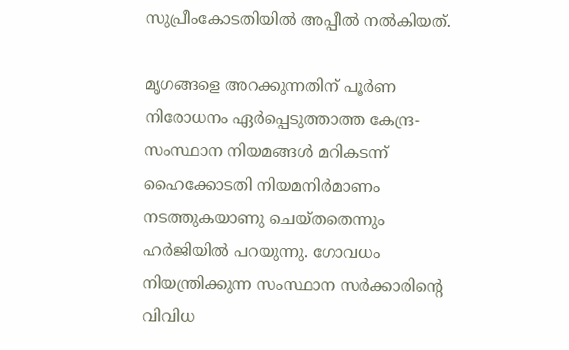സുപ്രീംകോടതിയിൽ അപ്പീൽ നൽകിയത്.

മൃഗങ്ങളെ അറക്കുന്നതിന് പൂർണ നിരോധനം ഏർപ്പെടുത്താത്ത കേന്ദ്ര-സംസ്ഥാന നിയമങ്ങൾ മറികടന്ന് ഹൈക്കോടതി നിയമനിർമാണം നടത്തുകയാണു ചെയ്തതെന്നും ഹർജിയിൽ പറയുന്നു. ഗോവധം നിയന്ത്രിക്കുന്ന സംസ്ഥാന സർക്കാരിന്‍റെ വിവിധ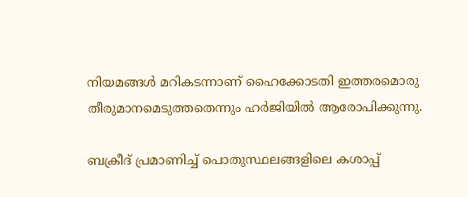നിയമങ്ങൾ മറികടന്നാണ് ഹൈക്കോടതി ഇത്തരമൊരു തീരുമാനമെടുത്തതെന്നും ഹർജിയിൽ ആരോപിക്കുന്നു.

ബക്രീദ് പ്രമാണിച്ച് പൊതുസ്ഥലങ്ങളിലെ കശാപ്പ്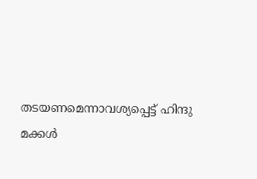തടയണമെന്നാവശ്യപ്പെട്ട് ഹിന്ദു മക്കൾ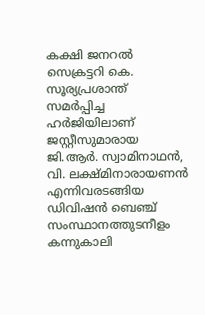കക്ഷി ജനറൽ സെക്രട്ടറി കെ. സൂര്യപ്രശാന്ത് സമർപ്പിച്ച ഹർജിയിലാണ് ജസ്റ്റീസുമാരായ ജി.ആർ. സ്വാമിനാഥൻ, വി. ലക്ഷ്മിനാരായണൻ എന്നിവരടങ്ങിയ ഡിവിഷൻ ബെഞ്ച് സംസ്ഥാനത്തുടനീളം കന്നുകാലി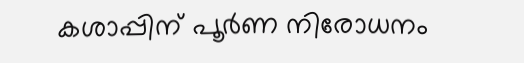കശാപ്പിന് പൂർണ നിരോധനം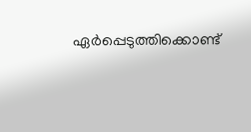ഏർപ്പെടുത്തിക്കൊണ്ട്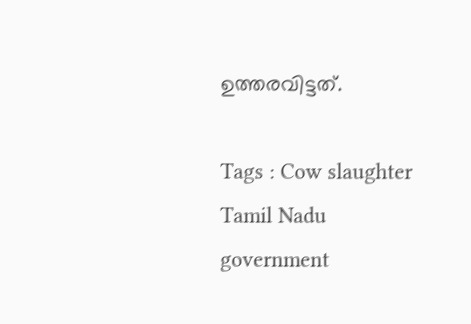ഉത്തരവിട്ടത്.

Tags : Cow slaughter Tamil Nadu government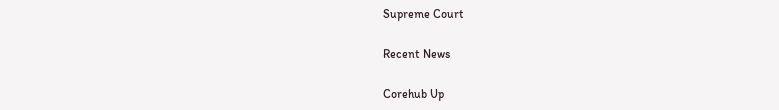Supreme Court

Recent News

Corehub Up